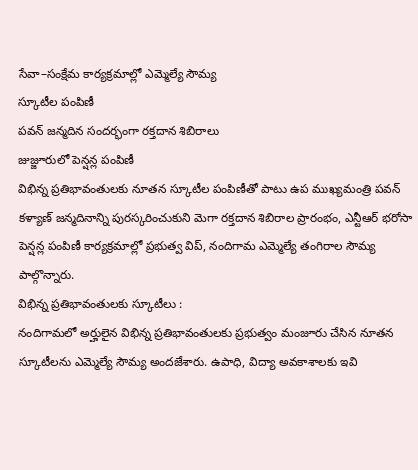సేవా–సంక్షేమ కార్యక్రమాల్లో ఎమ్మెల్యే సౌమ్య
స్కూటీల పంపిణీ
పవన్ జన్మదిన సందర్భంగా రక్తదాన శిబిరాలు
జుజ్జూరులో పెన్షన్ల పంపిణీ
విభిన్న ప్రతిభావంతులకు నూతన స్కూటీల పంపిణీతో పాటు ఉప ముఖ్యమంత్రి పవన్ కళ్యాణ్ జన్మదినాన్ని పురస్కరించుకుని మెగా రక్తదాన శిబిరాల ప్రారంభం, ఎన్టీఆర్ భరోసా పెన్షన్ల పంపిణీ కార్యక్రమాల్లో ప్రభుత్వ విప్, నందిగామ ఎమ్మెల్యే తంగిరాల సౌమ్య పాల్గొన్నారు.
విభిన్న ప్రతిభావంతులకు స్కూటీలు :
నందిగామలో అర్హులైన విభిన్న ప్రతిభావంతులకు ప్రభుత్వం మంజూరు చేసిన నూతన స్కూటీలను ఎమ్మెల్యే సౌమ్య అందజేశారు. ఉపాధి, విద్యా అవకాశాలకు ఇవి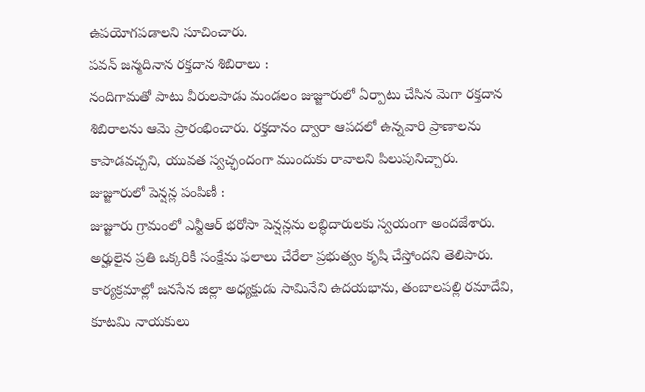ఉపయోగపడాలని సూచించారు.
పవన్ జన్మదినాన రక్తదాన శిబిరాలు :
నందిగామతో పాటు వీరులపాడు మండలం జుజ్జూరులో ఏర్పాటు చేసిన మెగా రక్తదాన శిబిరాలను ఆమె ప్రారంభించారు. రక్తదానం ద్వారా ఆపదలో ఉన్నవారి ప్రాణాలను కాపాడవచ్చని, యువత స్వచ్ఛందంగా ముందుకు రావాలని పిలుపునిచ్చారు.
జుజ్జూరులో పెన్షన్ల పంపిణీ :
జుజ్జూరు గ్రామంలో ఎన్టీఆర్ భరోసా పెన్షన్లను లబ్ధిదారులకు స్వయంగా అందజేశారు. అర్హులైన ప్రతి ఒక్కరికీ సంక్షేమ ఫలాలు చేరేలా ప్రభుత్వం కృషి చేస్తోందని తెలిపారు. కార్యక్రమాల్లో జనసేన జిల్లా అధ్యక్షుడు సామినేని ఉదయభాను, తంబాలపల్లి రమాదేవి, కూటమి నాయకులు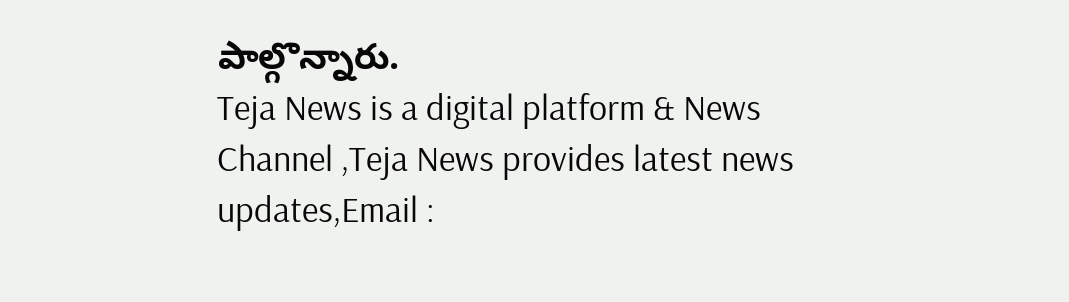పాల్గొన్నారు.
Teja News is a digital platform & News Channel ,Teja News provides latest news updates,Email :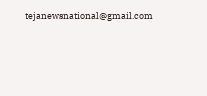tejanewsnational@gmail.com